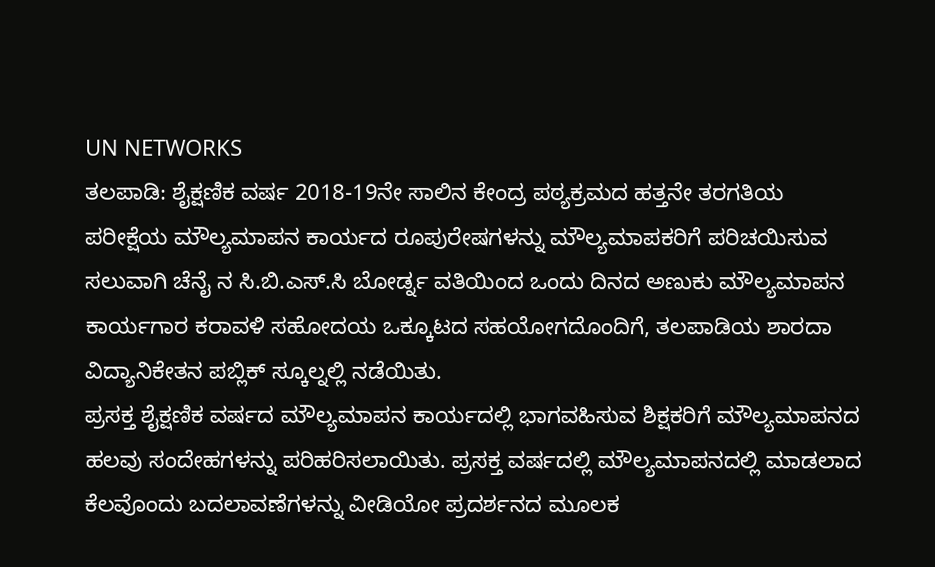UN NETWORKS
ತಲಪಾಡಿ: ಶೈಕ್ಷಣಿಕ ವರ್ಷ 2018-19ನೇ ಸಾಲಿನ ಕೇಂದ್ರ ಪಠ್ಯಕ್ರಮದ ಹತ್ತನೇ ತರಗತಿಯ ಪರೀಕ್ಷೆಯ ಮೌಲ್ಯಮಾಪನ ಕಾರ್ಯದ ರೂಪುರೇಷಗಳನ್ನು ಮೌಲ್ಯಮಾಪಕರಿಗೆ ಪರಿಚಯಿಸುವ ಸಲುವಾಗಿ ಚೆನೈ ನ ಸಿ.ಬಿ.ಎಸ್.ಸಿ ಬೋರ್ಡ್ನ ವತಿಯಿಂದ ಒಂದು ದಿನದ ಅಣುಕು ಮೌಲ್ಯಮಾಪನ ಕಾರ್ಯಗಾರ ಕರಾವಳಿ ಸಹೋದಯ ಒಕ್ಕೂಟದ ಸಹಯೋಗದೊಂದಿಗೆ, ತಲಪಾಡಿಯ ಶಾರದಾ ವಿದ್ಯಾನಿಕೇತನ ಪಬ್ಲಿಕ್ ಸ್ಕೂಲ್ನಲ್ಲಿ ನಡೆಯಿತು.
ಪ್ರಸಕ್ತ ಶೈಕ್ಷಣಿಕ ವರ್ಷದ ಮೌಲ್ಯಮಾಪನ ಕಾರ್ಯದಲ್ಲಿ ಭಾಗವಹಿಸುವ ಶಿಕ್ಷಕರಿಗೆ ಮೌಲ್ಯಮಾಪನದ ಹಲವು ಸಂದೇಹಗಳನ್ನು ಪರಿಹರಿಸಲಾಯಿತು. ಪ್ರಸಕ್ತ ವರ್ಷದಲ್ಲಿ ಮೌಲ್ಯಮಾಪನದಲ್ಲಿ ಮಾಡಲಾದ ಕೆಲವೊಂದು ಬದಲಾವಣೆಗಳನ್ನು ವೀಡಿಯೋ ಪ್ರದರ್ಶನದ ಮೂಲಕ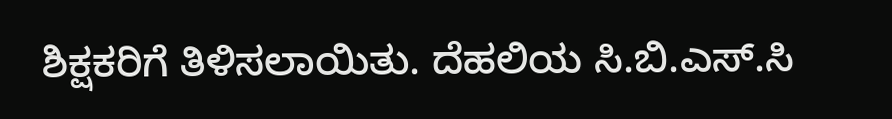ಶಿಕ್ಷಕರಿಗೆ ತಿಳಿಸಲಾಯಿತು. ದೆಹಲಿಯ ಸಿ.ಬಿ.ಎಸ್.ಸಿ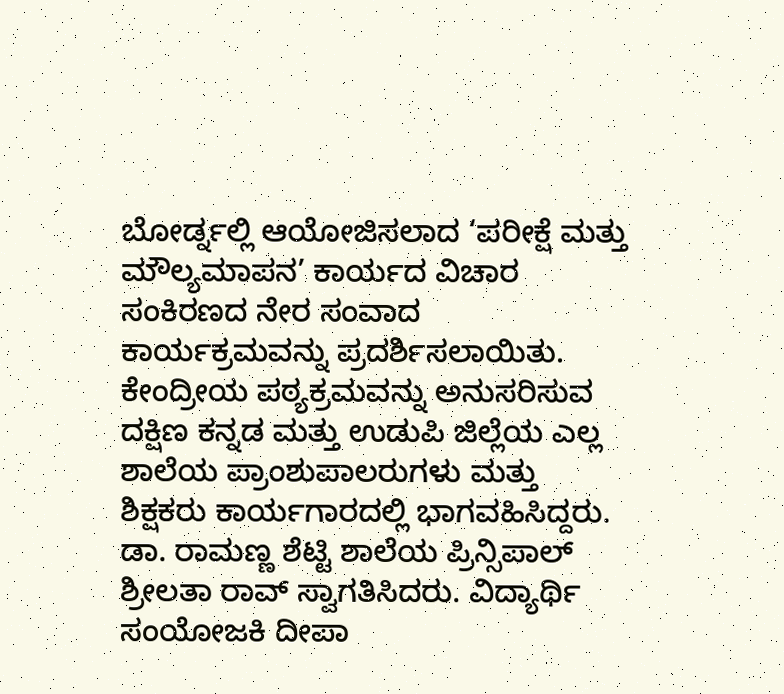ಬೋರ್ಡ್ನಲ್ಲಿ ಆಯೋಜಿಸಲಾದ ‘ಪರೀಕ್ಷೆ ಮತ್ತು ಮೌಲ್ಯಮಾಪನ’ ಕಾರ್ಯದ ವಿಚಾರ ಸಂಕಿರಣದ ನೇರ ಸಂವಾದ ಕಾರ್ಯಕ್ರಮವನ್ನು ಪ್ರದರ್ಶಿಸಲಾಯಿತು. ಕೇಂದ್ರೀಯ ಪಠ್ಯಕ್ರಮವನ್ನು ಅನುಸರಿಸುವ ದಕ್ಷಿಣ ಕನ್ನಡ ಮತ್ತು ಉಡುಪಿ ಜಿಲ್ಲೆಯ ಎಲ್ಲ ಶಾಲೆಯ ಪ್ರಾಂಶುಪಾಲರುಗಳು ಮತ್ತು ಶಿಕ್ಷಕರು ಕಾರ್ಯಗಾರದಲ್ಲಿ ಭಾಗವಹಿಸಿದ್ದರು.
ಡಾ. ರಾಮಣ್ಣ ಶೆಟ್ಟಿ ಶಾಲೆಯ ಪ್ರಿನ್ಸಿಪಾಲ್ ಶ್ರೀಲತಾ ರಾವ್ ಸ್ವಾಗತಿಸಿದರು. ವಿದ್ಯಾರ್ಥಿ ಸಂಯೋಜಕಿ ದೀಪಾ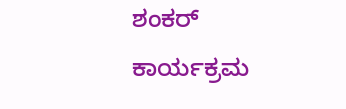ಶಂಕರ್ ಕಾರ್ಯಕ್ರಮ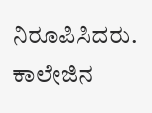ನಿರೂಪಿಸಿದರು. ಕಾಲೇಜಿನ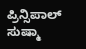ಪ್ರಿನ್ಸಿಪಾಲ್ ಸುಷ್ಮಾ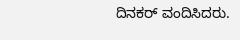ದಿನಕರ್ ವಂದಿಸಿದರು.